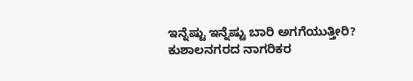ಇನ್ನೆಷ್ಟು ಇನ್ನೆಷ್ಟು ಬಾರಿ ಅಗಗೆಯುತ್ತೀರಿ? ಕುಶಾಲನಗರದ ನಾಗರಿಕರ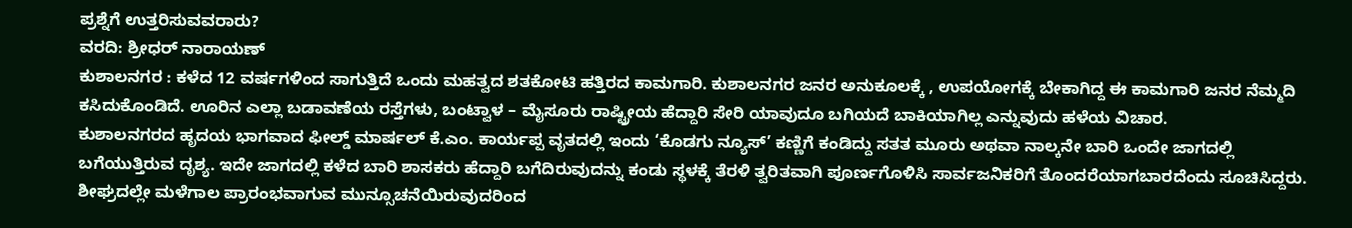ಪ್ರಶ್ನೆಗೆ ಉತ್ತರಿಸುವವರಾರು?
ವರದಿ: ಶ್ರೀಧರ್ ನಾರಾಯಣ್
ಕುಶಾಲನಗರ : ಕಳೆದ 12 ವರ್ಷಗಳಿಂದ ಸಾಗುತ್ತಿದೆ ಒಂದು ಮಹತ್ವದ ಶತಕೋಟಿ ಹತ್ತಿರದ ಕಾಮಗಾರಿ. ಕುಶಾಲನಗರ ಜನರ ಅನುಕೂಲಕ್ಕೆ , ಉಪಯೋಗಕ್ಕೆ ಬೇಕಾಗಿದ್ದ ಈ ಕಾಮಗಾರಿ ಜನರ ನೆಮ್ಮದಿ ಕಸಿದುಕೊಂಡಿದೆ. ಊರಿನ ಎಲ್ಲಾ ಬಡಾವಣೆಯ ರಸ್ತೆಗಳು, ಬಂಟ್ವಾಳ – ಮೈಸೂರು ರಾಷ್ಟ್ರೀಯ ಹೆದ್ದಾರಿ ಸೇರಿ ಯಾವುದೂ ಬಗಿಯದೆ ಬಾಕಿಯಾಗಿಲ್ಲ ಎನ್ನುವುದು ಹಳೆಯ ವಿಚಾರ.
ಕುಶಾಲನಗರದ ಹೃದಯ ಭಾಗವಾದ ಫೀಲ್ಡ್ ಮಾರ್ಷಲ್ ಕೆ.ಎಂ. ಕಾರ್ಯಪ್ಪ ವೃತದಲ್ಲಿ ಇಂದು ‘ಕೊಡಗು ನ್ಯೂಸ್’ ಕಣ್ಣಿಗೆ ಕಂಡಿದ್ದು ಸತತ ಮೂರು ಅಥವಾ ನಾಲ್ಕನೇ ಬಾರಿ ಒಂದೇ ಜಾಗದಲ್ಲಿ ಬಗೆಯುತ್ತಿರುವ ದೃಶ್ಯ. ಇದೇ ಜಾಗದಲ್ಲಿ ಕಳೆದ ಬಾರಿ ಶಾಸಕರು ಹೆದ್ದಾರಿ ಬಗೆದಿರುವುದನ್ನು ಕಂಡು ಸ್ಥಳಕ್ಕೆ ತೆರಳಿ ತ್ವರಿತವಾಗಿ ಪೂರ್ಣಗೊಳಿಸಿ ಸಾರ್ವಜನಿಕರಿಗೆ ತೊಂದರೆಯಾಗಬಾರದೆಂದು ಸೂಚಿಸಿದ್ದರು.
ಶೀಘ್ರದಲ್ಲೇ ಮಳೆಗಾಲ ಪ್ರಾರಂಭವಾಗುವ ಮುನ್ಸೂಚನೆಯಿರುವುದರಿಂದ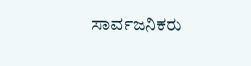ಸಾರ್ವಜನಿಕರು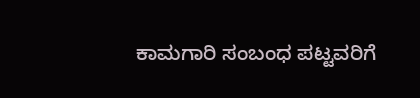ಕಾಮಗಾರಿ ಸಂಬಂಧ ಪಟ್ಟವರಿಗೆ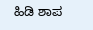ಹಿಡಿ ಶಾಪ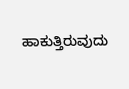ಹಾಕುತ್ತಿರುವುದು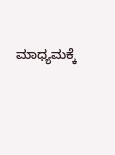ಮಾಧ್ಯಮಕ್ಕೆ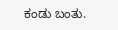ಕಂಡು ಬಂತು.